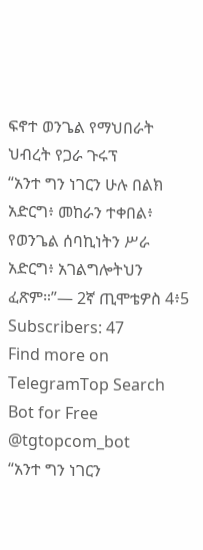ፍኖተ ወንጌል የማህበራት ህብረት የጋራ ጉሩፕ
“አንተ ግን ነገርን ሁሉ በልክ አድርግ፥ መከራን ተቀበል፥ የወንጌል ሰባኪነትን ሥራ አድርግ፥ አገልግሎትህን ፈጽም።”— 2ኛ ጢሞቴዎስ 4፥5
Subscribers: 47
Find more on TelegramTop Search Bot for Free @tgtopcom_bot
“አንተ ግን ነገርን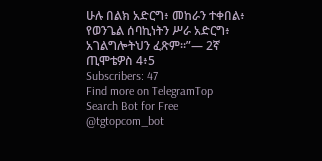ሁሉ በልክ አድርግ፥ መከራን ተቀበል፥ የወንጌል ሰባኪነትን ሥራ አድርግ፥ አገልግሎትህን ፈጽም።”— 2ኛ ጢሞቴዎስ 4፥5
Subscribers: 47
Find more on TelegramTop Search Bot for Free @tgtopcom_bot